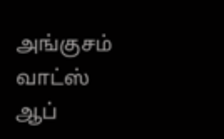அங்குசம் வாட்ஸ் ஆப்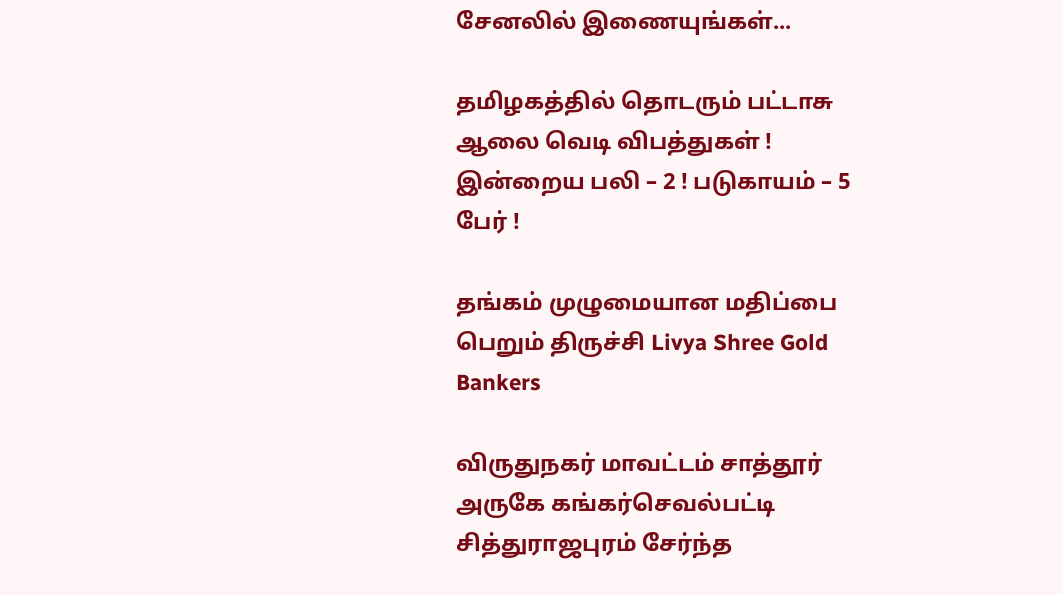சேனலில் இணையுங்கள்...

தமிழகத்தில் தொடரும் பட்டாசு ஆலை வெடி விபத்துகள் ! இன்றைய பலி – 2 ! படுகாயம் – 5 பேர் !

தங்கம் முழுமையான மதிப்பை பெறும் திருச்சி Livya Shree Gold Bankers

விருதுநகர் மாவட்டம் சாத்தூர் அருகே கங்கர்செவல்பட்டி சித்துராஜபுரம் சேர்ந்த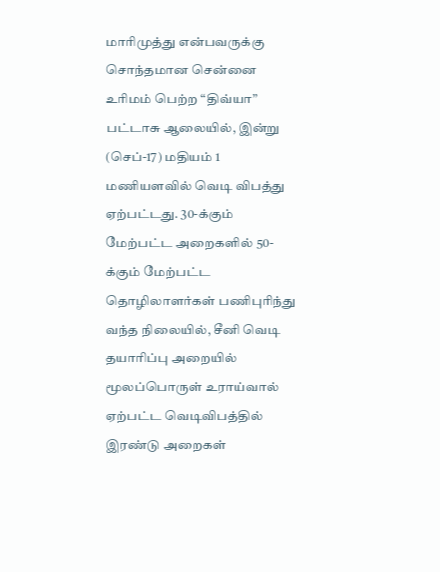மாரிமுத்து என்பவருக்கு சொந்தமான சென்னை உரிமம் பெற்ற “திவ்யா” பட்டாசு ஆலையில், இன்று (செப்-17) மதியம் 1 மணியளவில் வெடி விபத்து ஏற்பட்டது. 30-க்கும் மேற்பட்ட அறைகளில் 50-க்கும் மேற்பட்ட தொழிலாளர்கள் பணிபுரிந்து வந்த நிலையில், சீனி வெடி தயாரிப்பு அறையில் மூலப்பொருள் உராய்வால் ஏற்பட்ட வெடிவிபத்தில் இரண்டு அறைகள்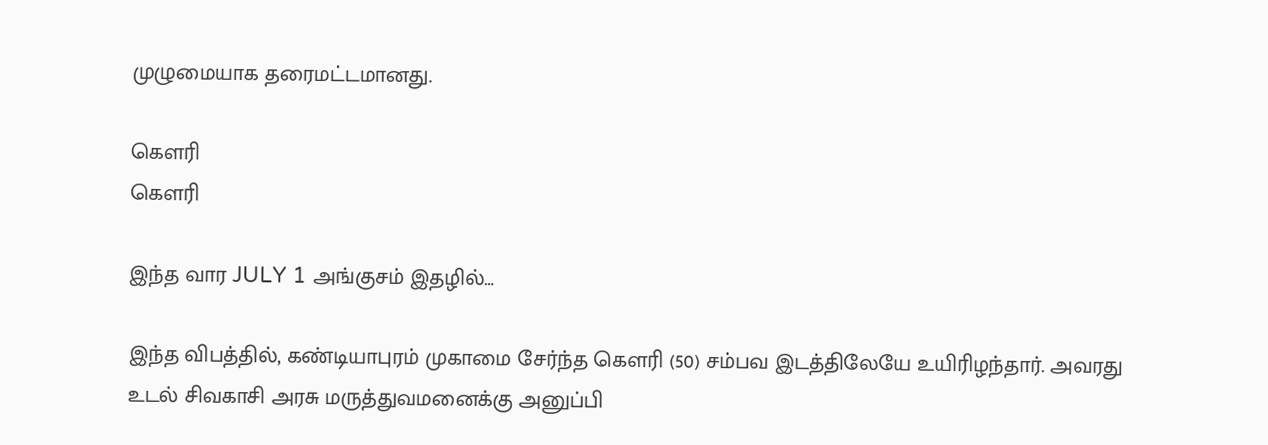முழுமையாக தரைமட்டமானது.

கௌரி
கௌரி

இந்த வார JULY 1 அங்குசம் இதழில்…

இந்த விபத்தில், கண்டியாபுரம் முகாமை சேர்ந்த கௌரி (50) சம்பவ இடத்திலேயே உயிரிழந்தார். அவரது உடல் சிவகாசி அரசு மருத்துவமனைக்கு அனுப்பி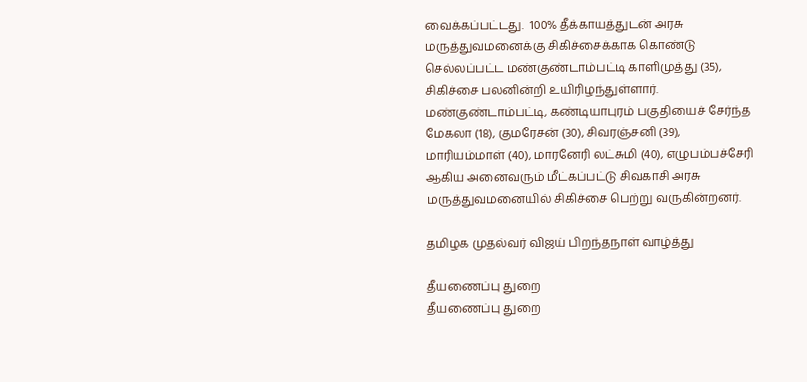வைக்கப்பட்டது.  100% தீக்காயத்துடன் அரசு மருத்துவமனைக்கு சிகிச்சைக்காக கொண்டு செல்லப்பட்ட மண்குண்டாம்பட்டி காளிமுத்து (35), சிகிச்சை பலனின்றி உயிரிழந்துள்ளார். மண்குண்டாம்பட்டி, கண்டியாபுரம் பகுதியைச் சேர்ந்த மேகலா (18), குமரேசன் (30), சிவரஞ்சனி (39), மாரியம்மாள் (40), மாரனேரி லட்சுமி (40), எழுபம்பச்சேரி ஆகிய அனைவரும் மீட்கப்பட்டு சிவகாசி அரசு மருத்துவமனையில் சிகிச்சை பெற்று வருகின்றனர்.

தமிழக முதல்வர் விஜய் பிறந்தநாள் வாழ்த்து

தீயணைப்பு துறை
தீயணைப்பு துறை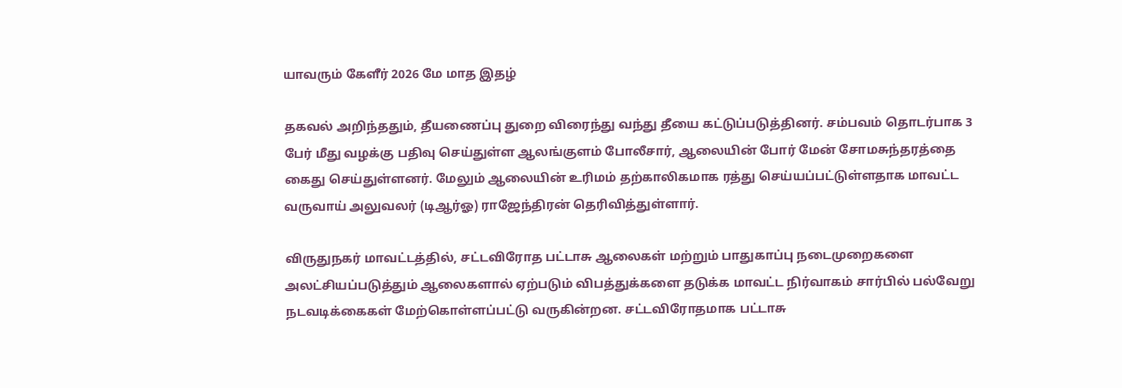யாவரும் கேளீர் 2026 மே மாத இதழ்

தகவல் அறிந்ததும், தீயணைப்பு துறை விரைந்து வந்து தீயை கட்டுப்படுத்தினர். சம்பவம் தொடர்பாக 3 பேர் மீது வழக்கு பதிவு செய்துள்ள ஆலங்குளம் போலீசார், ஆலையின் போர் மேன் சோமசுந்தரத்தை கைது செய்துள்ளனர். மேலும் ஆலையின் உரிமம் தற்காலிகமாக ரத்து செய்யப்பட்டுள்ளதாக மாவட்ட வருவாய் அலுவலர் (டிஆர்ஓ) ராஜேந்திரன் தெரிவித்துள்ளார்.

விருதுநகர் மாவட்டத்தில், சட்டவிரோத பட்டாசு ஆலைகள் மற்றும் பாதுகாப்பு நடைமுறைகளை அலட்சியப்படுத்தும் ஆலைகளால் ஏற்படும் விபத்துக்களை தடுக்க மாவட்ட நிர்வாகம் சார்பில் பல்வேறு நடவடிக்கைகள் மேற்கொள்ளப்பட்டு வருகின்றன. சட்டவிரோதமாக பட்டாசு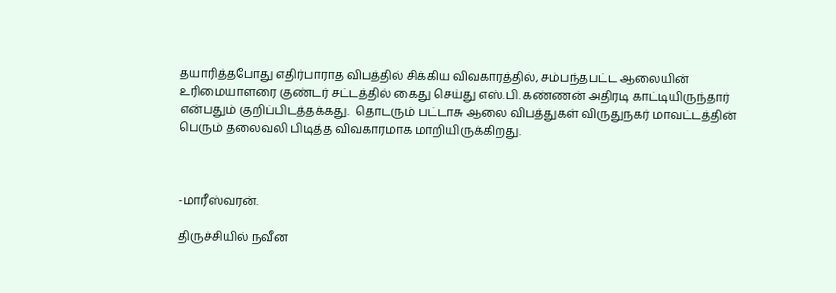தயாரித்தபோது எதிர்பாராத விபத்தில் சிக்கிய விவகாரத்தில், சம்பந்தபட்ட ஆலையின் உரிமையாளரை குண்டர் சட்டத்தில் கைது செய்து எஸ்.பி. கண்ணன் அதிரடி காட்டியிருந்தார் என்பதும் குறிப்பிடத்தக்கது.  தொடரும் பட்டாசு ஆலை விபத்துகள் விருதுநகர் மாவட்டத்தின் பெரும் தலைவலி பிடித்த விவகாரமாக மாறியிருக்கிறது.



-மாரீஸ்வரன்.

திருச்சியில் நவீன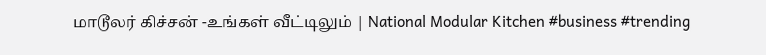மாடூலர் கிச்சன் -உங்கள் வீட்டிலும் | National Modular Kitchen #business #trending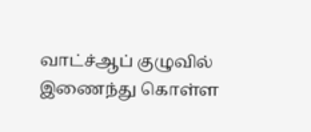வாட்ச்ஆப் குழுவில் இணைந்து கொள்ள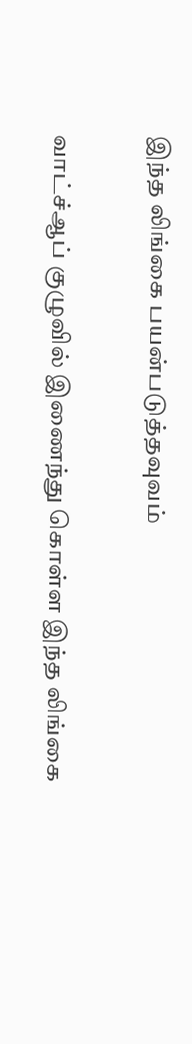இந்த லிங்கை பயன்படுத்தவுவம்

வாட்ச்ஆப் குழுவில் இணைந்து கொள்ள இந்த லிங்கை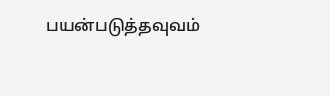பயன்படுத்தவுவம்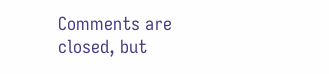Comments are closed, but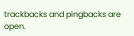trackbacks and pingbacks are open.